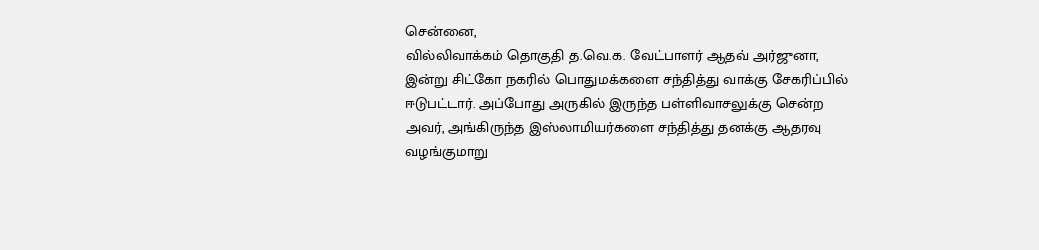சென்னை,
வில்லிவாக்கம் தொகுதி த.வெ.க. வேட்பாளர் ஆதவ் அர்ஜுனா, இன்று சிட்கோ நகரில் பொதுமக்களை சந்தித்து வாக்கு சேகரிப்பில் ஈடுபட்டார். அப்போது அருகில் இருந்த பள்ளிவாசலுக்கு சென்ற அவர், அங்கிருந்த இஸ்லாமியர்களை சந்தித்து தனக்கு ஆதரவு வழங்குமாறு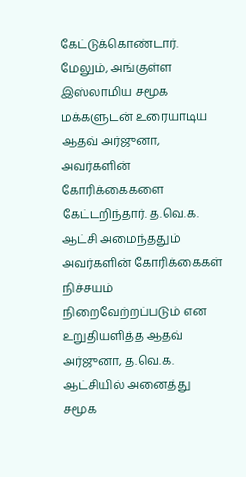கேட்டுக்கொண்டார்.
மேலும், அங்குள்ள இஸ்லாமிய சமூக மக்களுடன் உரையாடிய ஆதவ் அர்ஜுனா, அவர்களின் கோரிக்கைகளை கேட்டறிந்தார். த.வெ.க. ஆட்சி அமைந்ததும் அவர்களின் கோரிக்கைகள் நிச்சயம் நிறைவேற்றப்படும் என உறுதியளித்த ஆதவ் அர்ஜுனா, த.வெ.க. ஆட்சியில் அனைத்து சமூக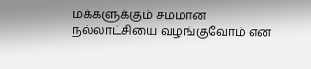மக்களுக்கும் சமமான நல்லாட்சியை வழங்குவோம் என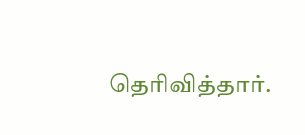தெரிவித்தார்.